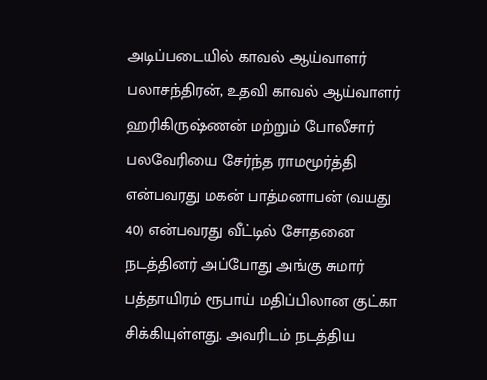அடிப்படையில் காவல் ஆய்வாளர் பலாசந்திரன், உதவி காவல் ஆய்வாளர் ஹரிகிருஷ்ணன் மற்றும் போலீசார் பலவேரியை சேர்ந்த ராமமூர்த்தி என்பவரது மகன் பாத்மனாபன் (வயது 40) என்பவரது வீட்டில் சோதனை நடத்தினர் அப்போது அங்கு சுமார் பத்தாயிரம் ரூபாய் மதிப்பிலான குட்கா சிக்கியுள்ளது. அவரிடம் நடத்திய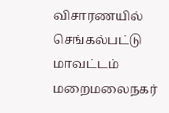விசாரணயில் செங்கல்பட்டு மாவட்டம் மறைமலைநகர்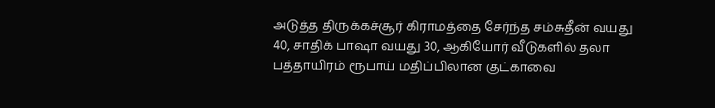அடுத்த திருக்கச்சூர் கிராமத்தை சேர்ந்த சம்சுதீன் வயது 40, சாதிக் பாஷா வயது 30, ஆகியோர் வீடுகளில் தலா பத்தாயிரம் ரூபாய் மதிப்பிலான குட்காவை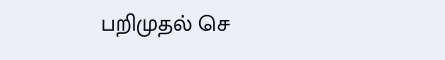பறிமுதல் செ